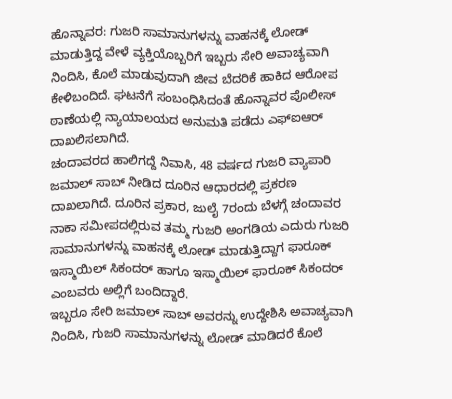ಹೊನ್ನಾವರ: ಗುಜರಿ ಸಾಮಾನುಗಳನ್ನು ವಾಹನಕ್ಕೆ ಲೋಡ್ ಮಾಡುತ್ತಿದ್ದ ವೇಳೆ ವ್ಯಕ್ತಿಯೊಬ್ಬರಿಗೆ ಇಬ್ಬರು ಸೇರಿ ಅವಾಚ್ಯವಾಗಿ ನಿಂದಿಸಿ, ಕೊಲೆ ಮಾಡುವುದಾಗಿ ಜೀವ ಬೆದರಿಕೆ ಹಾಕಿದ ಆರೋಪ ಕೇಳಿಬಂದಿದೆ. ಘಟನೆಗೆ ಸಂಬಂಧಿಸಿದಂತೆ ಹೊನ್ನಾವರ ಪೊಲೀಸ್ ಠಾಣೆಯಲ್ಲಿ ನ್ಯಾಯಾಲಯದ ಅನುಮತಿ ಪಡೆದು ಎಫ್ಐಆರ್ ದಾಖಲಿಸಲಾಗಿದೆ.
ಚಂದಾವರದ ಹಾಲಿಗದ್ದೆ ನಿವಾಸಿ, 48 ವರ್ಷದ ಗುಜರಿ ವ್ಯಾಪಾರಿ ಜಮಾಲ್ ಸಾಬ್ ನೀಡಿದ ದೂರಿನ ಆಧಾರದಲ್ಲಿ ಪ್ರಕರಣ ದಾಖಲಾಗಿದೆ. ದೂರಿನ ಪ್ರಕಾರ, ಜುಲೈ 7ರಂದು ಬೆಳಗ್ಗೆ ಚಂದಾವರ ನಾಕಾ ಸಮೀಪದಲ್ಲಿರುವ ತಮ್ಮ ಗುಜರಿ ಅಂಗಡಿಯ ಎದುರು ಗುಜರಿ ಸಾಮಾನುಗಳನ್ನು ವಾಹನಕ್ಕೆ ಲೋಡ್ ಮಾಡುತ್ತಿದ್ದಾಗ ಫಾರೂಕ್ ಇಸ್ಮಾಯಿಲ್ ಸಿಕಂದರ್ ಹಾಗೂ ಇಸ್ಮಾಯಿಲ್ ಫಾರೂಕ್ ಸಿಕಂದರ್ ಎಂಬವರು ಅಲ್ಲಿಗೆ ಬಂದಿದ್ದಾರೆ.
ಇಬ್ಬರೂ ಸೇರಿ ಜಮಾಲ್ ಸಾಬ್ ಅವರನ್ನು ಉದ್ದೇಶಿಸಿ ಅವಾಚ್ಯವಾಗಿ ನಿಂದಿಸಿ, ಗುಜರಿ ಸಾಮಾನುಗಳನ್ನು ಲೋಡ್ ಮಾಡಿದರೆ ಕೊಲೆ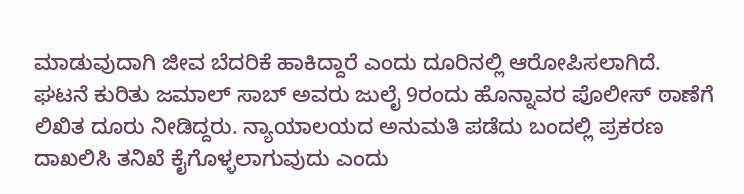ಮಾಡುವುದಾಗಿ ಜೀವ ಬೆದರಿಕೆ ಹಾಕಿದ್ದಾರೆ ಎಂದು ದೂರಿನಲ್ಲಿ ಆರೋಪಿಸಲಾಗಿದೆ.
ಘಟನೆ ಕುರಿತು ಜಮಾಲ್ ಸಾಬ್ ಅವರು ಜುಲೈ 9ರಂದು ಹೊನ್ನಾವರ ಪೊಲೀಸ್ ಠಾಣೆಗೆ ಲಿಖಿತ ದೂರು ನೀಡಿದ್ದರು. ನ್ಯಾಯಾಲಯದ ಅನುಮತಿ ಪಡೆದು ಬಂದಲ್ಲಿ ಪ್ರಕರಣ ದಾಖಲಿಸಿ ತನಿಖೆ ಕೈಗೊಳ್ಳಲಾಗುವುದು ಎಂದು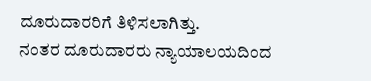ದೂರುದಾರರಿಗೆ ತಿಳಿಸಲಾಗಿತ್ತು.
ನಂತರ ದೂರುದಾರರು ನ್ಯಾಯಾಲಯದಿಂದ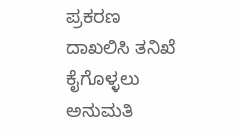ಪ್ರಕರಣ ದಾಖಲಿಸಿ ತನಿಖೆ ಕೈಗೊಳ್ಳಲು ಅನುಮತಿ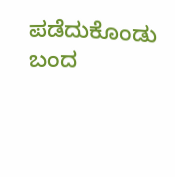ಪಡೆದುಕೊಂಡು ಬಂದ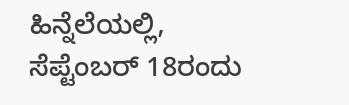ಹಿನ್ನೆಲೆಯಲ್ಲಿ, ಸೆಪ್ಟೆಂಬರ್ 18ರಂದು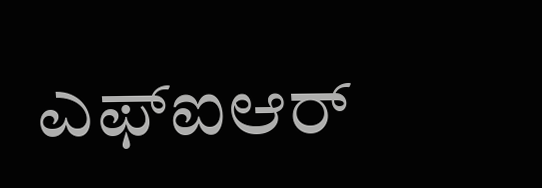ಎಫ್ಐಆರ್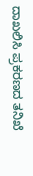ದಾಖಲಿಸಿ ಪ್ರಕರಣದ ತನಿಖೆ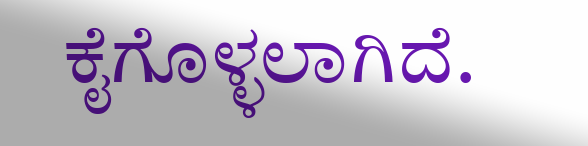ಕೈಗೊಳ್ಳಲಾಗಿದೆ.